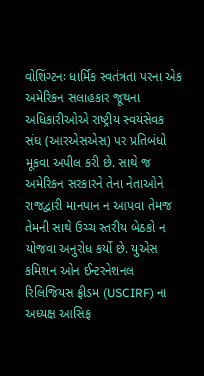વોશિંગ્ટનઃ ધાર્મિક સ્વતંત્રતા પરના એક અમેરિકન સલાહકાર જૂથના અધિકારીઓએ રાષ્ટ્રીય સ્વયંસેવક સંઘ (આરએસએસ) પર પ્રતિબંધો મૂકવા અપીલ કરી છે. સાથે જ અમેરિકન સરકારને તેના નેતાઓને રાજદ્વારી માનપાન ન આપવા તેમજ તેમની સાથે ઉચ્ચ સ્તરીય બેઠકો ન યોજવા અનુરોધ કર્યો છે. યુએસ કમિશન ઓન ઈન્ટરનેશનલ રિલિજિયસ ફ્રીડમ (USCIRF) ના અધ્યક્ષ આસિફ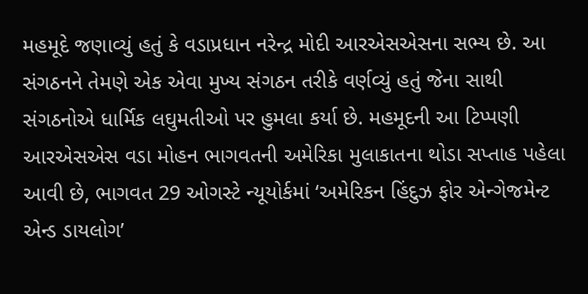મહમૂદે જણાવ્યું હતું કે વડાપ્રધાન નરેન્દ્ર મોદી આરએસએસના સભ્ય છે. આ સંગઠનને તેમણે એક એવા મુખ્ય સંગઠન તરીકે વર્ણવ્યું હતું જેના સાથી સંગઠનોએ ધાર્મિક લઘુમતીઓ પર હુમલા કર્યા છે. મહમૂદની આ ટિપ્પણી આરએસએસ વડા મોહન ભાગવતની અમેરિકા મુલાકાતના થોડા સપ્તાહ પહેલા આવી છે, ભાગવત 29 ઓગસ્ટે ન્યૂયોર્કમાં ‘અમેરિકન હિંદુઝ ફોર એન્ગેજમેન્ટ એન્ડ ડાયલોગ’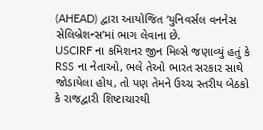(AHEAD) દ્વારા આયોજિત ‘યુનિવર્સલ વનનેસ સેલિબ્રેશન્સ’માં ભાગ લેવાના છે.
USCIRF ના કમિશનર જીન મિલ્સે જણાવ્યું હતું કે RSS ના નેતાઓ, ભલે તેઓ ભારત સરકાર સાથે જોડાયેલા હોય, તો પણ તેમને ઉચ્ચ સ્તરીય બેઠકો કે રાજદ્વારી શિષ્ટાચારથી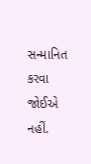સન્માનિત કરવા જોઈએ નહીં.